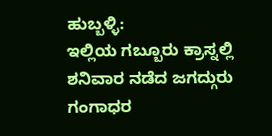ಹುಬ್ಬಳ್ಳಿ:
ಇಲ್ಲಿಯ ಗಬ್ಬೂರು ಕ್ರಾಸ್ನಲ್ಲಿ ಶನಿವಾರ ನಡೆದ ಜಗದ್ಗುರು ಗಂಗಾಧರ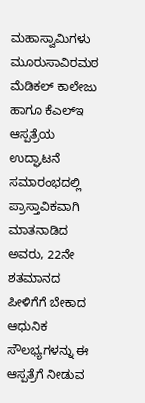ಮಹಾಸ್ವಾಮಿಗಳು ಮೂರುಸಾವಿರಮಠ ಮೆಡಿಕಲ್ ಕಾಲೇಜು ಹಾಗೂ ಕೆಎಲ್ಇ ಆಸ್ಪತ್ರೆಯ ಉದ್ಘಾಟನೆ ಸಮಾರಂಭದಲ್ಲಿ ಪ್ರಾಸ್ತಾವಿಕವಾಗಿ ಮಾತನಾಡಿದ ಅವರು, 22ನೇ ಶತಮಾನದ ಪೀಳಿಗೆಗೆ ಬೇಕಾದ ಆಧುನಿಕ ಸೌಲಭ್ಯಗಳನ್ನು ಈ ಆಸ್ಪತ್ರೆಗೆ ನೀಡುವ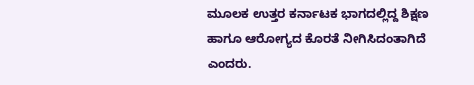ಮೂಲಕ ಉತ್ತರ ಕರ್ನಾಟಕ ಭಾಗದಲ್ಲಿದ್ದ ಶಿಕ್ಷಣ ಹಾಗೂ ಆರೋಗ್ಯದ ಕೊರತೆ ನೀಗಿಸಿದಂತಾಗಿದೆ ಎಂದರು.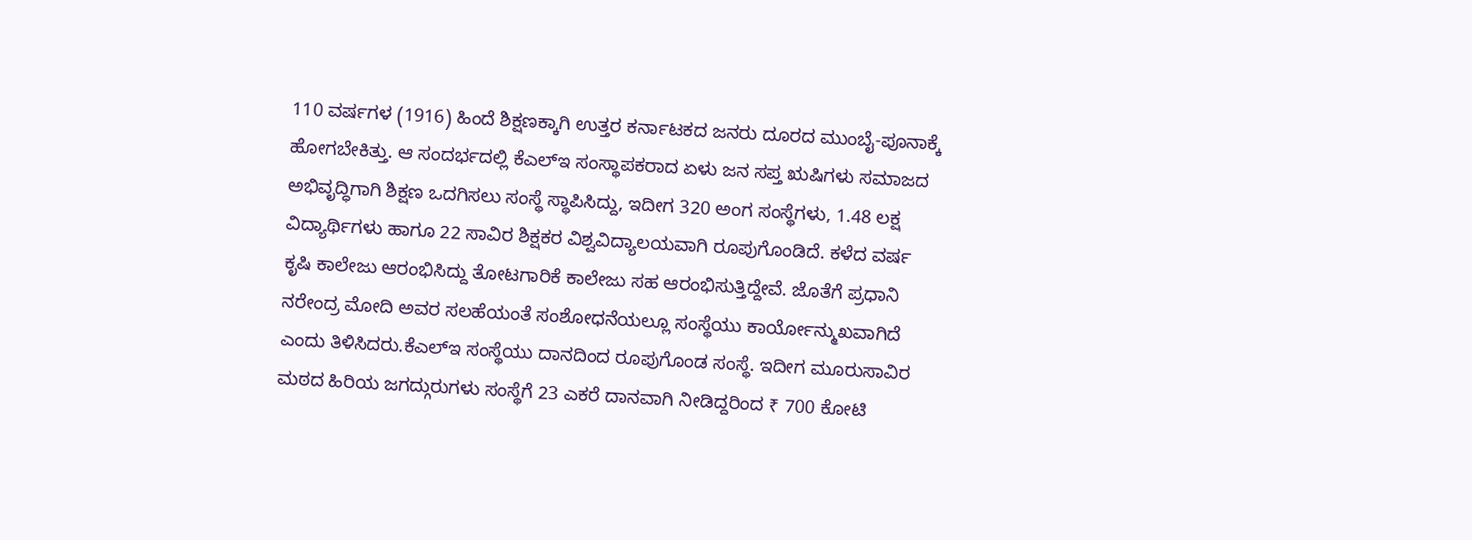110 ವರ್ಷಗಳ (1916) ಹಿಂದೆ ಶಿಕ್ಷಣಕ್ಕಾಗಿ ಉತ್ತರ ಕರ್ನಾಟಕದ ಜನರು ದೂರದ ಮುಂಬೈ-ಪೂನಾಕ್ಕೆ ಹೋಗಬೇಕಿತ್ತು. ಆ ಸಂದರ್ಭದಲ್ಲಿ ಕೆಎಲ್ಇ ಸಂಸ್ಥಾಪಕರಾದ ಏಳು ಜನ ಸಪ್ತ ಋಷಿಗಳು ಸಮಾಜದ ಅಭಿವೃದ್ಧಿಗಾಗಿ ಶಿಕ್ಷಣ ಒದಗಿಸಲು ಸಂಸ್ಥೆ ಸ್ಥಾಪಿಸಿದ್ದು, ಇದೀಗ 320 ಅಂಗ ಸಂಸ್ಥೆಗಳು, 1.48 ಲಕ್ಷ ವಿದ್ಯಾರ್ಥಿಗಳು ಹಾಗೂ 22 ಸಾವಿರ ಶಿಕ್ಷಕರ ವಿಶ್ವವಿದ್ಯಾಲಯವಾಗಿ ರೂಪುಗೊಂಡಿದೆ. ಕಳೆದ ವರ್ಷ ಕೃಷಿ ಕಾಲೇಜು ಆರಂಭಿಸಿದ್ದು ತೋಟಗಾರಿಕೆ ಕಾಲೇಜು ಸಹ ಆರಂಭಿಸುತ್ತಿದ್ದೇವೆ. ಜೊತೆಗೆ ಪ್ರಧಾನಿ ನರೇಂದ್ರ ಮೋದಿ ಅವರ ಸಲಹೆಯಂತೆ ಸಂಶೋಧನೆಯಲ್ಲೂ ಸಂಸ್ಥೆಯು ಕಾರ್ಯೋನ್ಮುಖವಾಗಿದೆ ಎಂದು ತಿಳಿಸಿದರು.ಕೆಎಲ್ಇ ಸಂಸ್ಥೆಯು ದಾನದಿಂದ ರೂಪುಗೊಂಡ ಸಂಸ್ಥೆ. ಇದೀಗ ಮೂರುಸಾವಿರ ಮಠದ ಹಿರಿಯ ಜಗದ್ಗುರುಗಳು ಸಂಸ್ಥೆಗೆ 23 ಎಕರೆ ದಾನವಾಗಿ ನೀಡಿದ್ದರಿಂದ ₹ 700 ಕೋಟಿ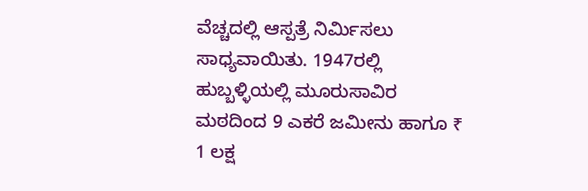ವೆಚ್ಚದಲ್ಲಿ ಆಸ್ಪತ್ರೆ ನಿರ್ಮಿಸಲು ಸಾಧ್ಯವಾಯಿತು. 1947ರಲ್ಲಿ ಹುಬ್ಬಳ್ಳಿಯಲ್ಲಿ ಮೂರುಸಾವಿರ ಮಠದಿಂದ 9 ಎಕರೆ ಜಮೀನು ಹಾಗೂ ₹ 1 ಲಕ್ಷ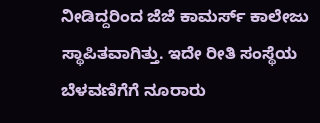ನೀಡಿದ್ದರಿಂದ ಜೆಜೆ ಕಾಮರ್ಸ್ ಕಾಲೇಜು ಸ್ಥಾಪಿತವಾಗಿತ್ತು. ಇದೇ ರೀತಿ ಸಂಸ್ಥೆಯ ಬೆಳವಣಿಗೆಗೆ ನೂರಾರು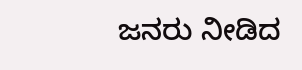ಜನರು ನೀಡಿದ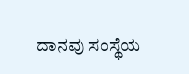ದಾನವು ಸಂಸ್ಥೆಯ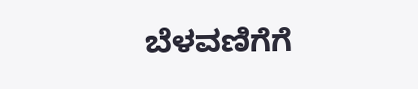ಬೆಳವಣಿಗೆಗೆ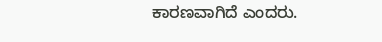ಕಾರಣವಾಗಿದೆ ಎಂದರು.